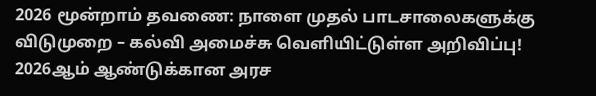2026 மூன்றாம் தவணை: நாளை முதல் பாடசாலைகளுக்கு விடுமுறை – கல்வி அமைச்சு வெளியிட்டுள்ள அறிவிப்பு!
2026ஆம் ஆண்டுக்கான அரச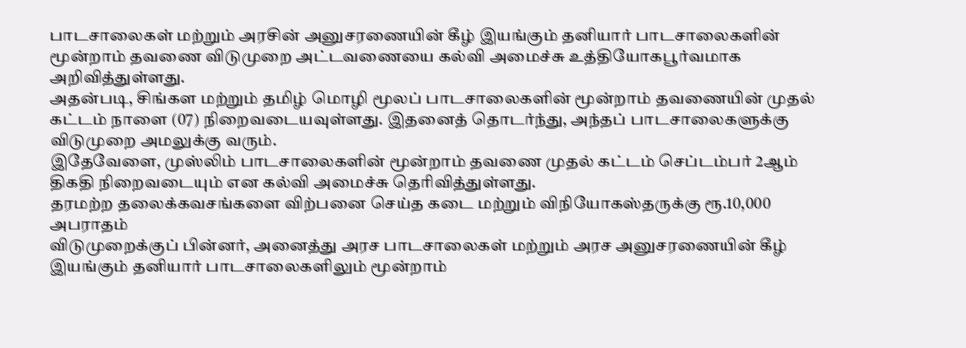பாடசாலைகள் மற்றும் அரசின் அனுசரணையின் கீழ் இயங்கும் தனியார் பாடசாலைகளின் மூன்றாம் தவணை விடுமுறை அட்டவணையை கல்வி அமைச்சு உத்தியோகபூர்வமாக அறிவித்துள்ளது.
அதன்படி, சிங்கள மற்றும் தமிழ் மொழி மூலப் பாடசாலைகளின் மூன்றாம் தவணையின் முதல் கட்டம் நாளை (07) நிறைவடையவுள்ளது. இதனைத் தொடர்ந்து, அந்தப் பாடசாலைகளுக்கு விடுமுறை அமலுக்கு வரும்.
இதேவேளை, முஸ்லிம் பாடசாலைகளின் மூன்றாம் தவணை முதல் கட்டம் செப்டம்பர் 2ஆம் திகதி நிறைவடையும் என கல்வி அமைச்சு தெரிவித்துள்ளது.
தரமற்ற தலைக்கவசங்களை விற்பனை செய்த கடை மற்றும் விநியோகஸ்தருக்கு ரூ.10,000 அபராதம்
விடுமுறைக்குப் பின்னர், அனைத்து அரச பாடசாலைகள் மற்றும் அரச அனுசரணையின் கீழ் இயங்கும் தனியார் பாடசாலைகளிலும் மூன்றாம்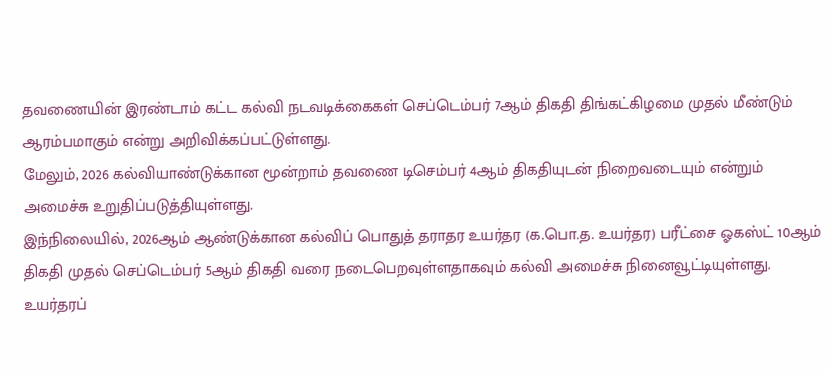தவணையின் இரண்டாம் கட்ட கல்வி நடவடிக்கைகள் செப்டெம்பர் 7ஆம் திகதி திங்கட்கிழமை முதல் மீண்டும் ஆரம்பமாகும் என்று அறிவிக்கப்பட்டுள்ளது.
மேலும், 2026 கல்வியாண்டுக்கான மூன்றாம் தவணை டிசெம்பர் 4ஆம் திகதியுடன் நிறைவடையும் என்றும் அமைச்சு உறுதிப்படுத்தியுள்ளது.
இந்நிலையில், 2026ஆம் ஆண்டுக்கான கல்விப் பொதுத் தராதர உயர்தர (க.பொ.த. உயர்தர) பரீட்சை ஓகஸ்ட் 10ஆம் திகதி முதல் செப்டெம்பர் 5ஆம் திகதி வரை நடைபெறவுள்ளதாகவும் கல்வி அமைச்சு நினைவூட்டியுள்ளது.
உயர்தரப்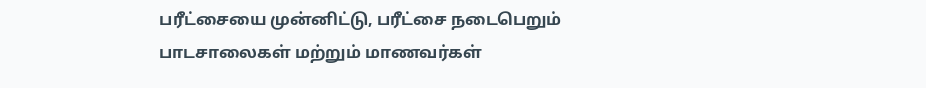பரீட்சையை முன்னிட்டு, பரீட்சை நடைபெறும் பாடசாலைகள் மற்றும் மாணவர்கள்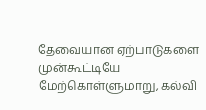தேவையான ஏற்பாடுகளை முன்கூட்டியே மேற்கொள்ளுமாறு, கல்வி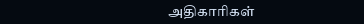அதிகாரிகள்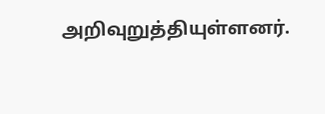அறிவுறுத்தியுள்ளனர்.